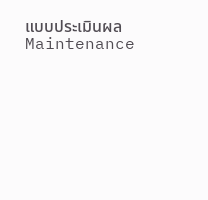แบบประเมินผล Maintenance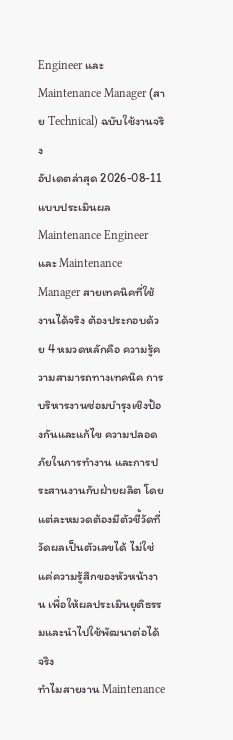Engineer และ Maintenance Manager (สาย Technical) ฉบับใช้งานจริง
อัปเดตล่าสุด 2026-08-11
แบบประเมินผล Maintenance Engineer และ Maintenance Manager สายเทคนิคที่ใช้งานได้จริง ต้องประกอบด้วย 4 หมวดหลักคือ ความรู้ความสามารถทางเทคนิค การบริหารงานซ่อมบำรุงเชิงป้องกันและแก้ไข ความปลอดภัยในการทำงาน และการประสานงานกับฝ่ายผลิต โดยแต่ละหมวดต้องมีตัวชี้วัดที่วัดผลเป็นตัวเลขได้ ไม่ใช่แค่ความรู้สึกของหัวหน้างาน เพื่อให้ผลประเมินยุติธรรมและนำไปใช้พัฒนาต่อได้จริง
ทำไมสายงาน Maintenance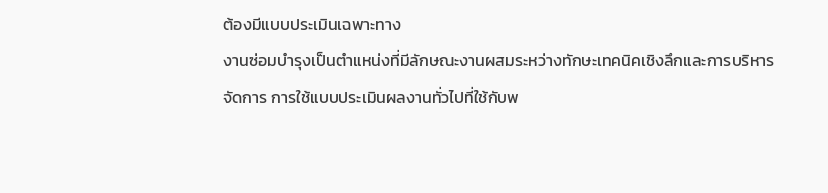ต้องมีแบบประเมินเฉพาะทาง
งานซ่อมบำรุงเป็นตำแหน่งที่มีลักษณะงานผสมระหว่างทักษะเทคนิคเชิงลึกและการบริหารจัดการ การใช้แบบประเมินผลงานทั่วไปที่ใช้กับพ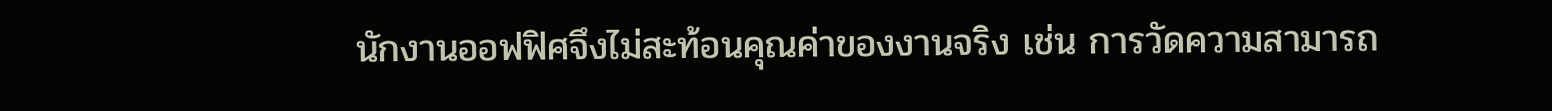นักงานออฟฟิศจึงไม่สะท้อนคุณค่าของงานจริง เช่น การวัดความสามารถ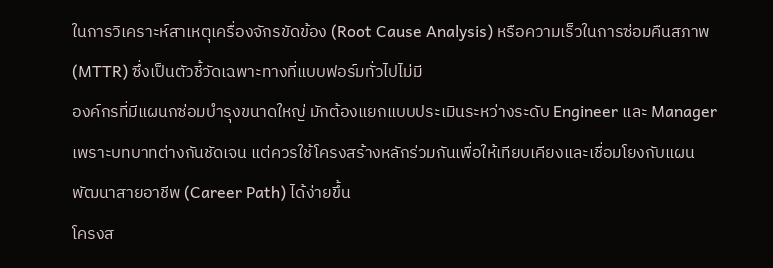ในการวิเคราะห์สาเหตุเครื่องจักรขัดข้อง (Root Cause Analysis) หรือความเร็วในการซ่อมคืนสภาพ (MTTR) ซึ่งเป็นตัวชี้วัดเฉพาะทางที่แบบฟอร์มทั่วไปไม่มี
องค์กรที่มีแผนกซ่อมบำรุงขนาดใหญ่ มักต้องแยกแบบประเมินระหว่างระดับ Engineer และ Manager เพราะบทบาทต่างกันชัดเจน แต่ควรใช้โครงสร้างหลักร่วมกันเพื่อให้เทียบเคียงและเชื่อมโยงกับแผนพัฒนาสายอาชีพ (Career Path) ได้ง่ายขึ้น
โครงส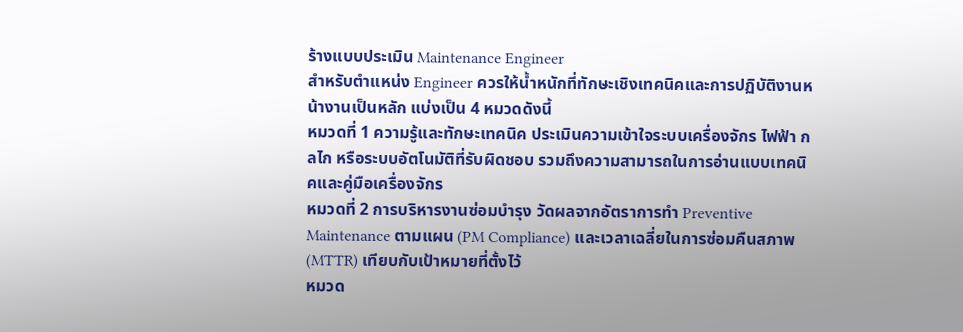ร้างแบบประเมิน Maintenance Engineer
สำหรับตำแหน่ง Engineer ควรให้น้ำหนักที่ทักษะเชิงเทคนิคและการปฏิบัติงานหน้างานเป็นหลัก แบ่งเป็น 4 หมวดดังนี้
หมวดที่ 1 ความรู้และทักษะเทคนิค ประเมินความเข้าใจระบบเครื่องจักร ไฟฟ้า กลไก หรือระบบอัตโนมัติที่รับผิดชอบ รวมถึงความสามารถในการอ่านแบบเทคนิคและคู่มือเครื่องจักร
หมวดที่ 2 การบริหารงานซ่อมบำรุง วัดผลจากอัตราการทำ Preventive Maintenance ตามแผน (PM Compliance) และเวลาเฉลี่ยในการซ่อมคืนสภาพ (MTTR) เทียบกับเป้าหมายที่ตั้งไว้
หมวด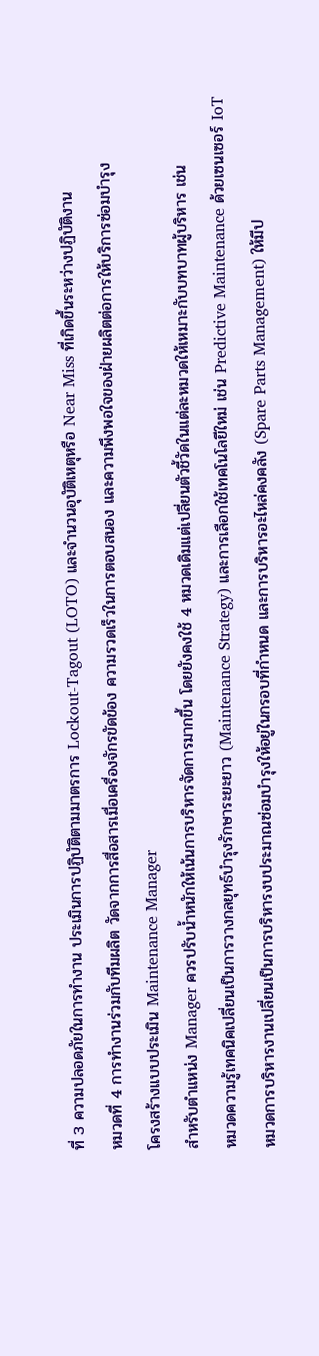ที่ 3 ความปลอดภัยในการทำงาน ประเมินการปฏิบัติตามมาตรการ Lockout-Tagout (LOTO) และจำนวนอุบัติเหตุหรือ Near Miss ที่เกิดขึ้นระหว่างปฏิบัติงาน
หมวดที่ 4 การทำงานร่วมกับทีมผลิต วัดจากการสื่อสารเมื่อเครื่องจักรขัดข้อง ความรวดเร็วในการตอบสนอง และความพึงพอใจของฝ่ายผลิตต่อการให้บริการซ่อมบำรุง
โครงสร้างแบบประเมิน Maintenance Manager
สำหรับตำแหน่ง Manager ควรปรับน้ำหนักให้เน้นการบริหารจัดการมากขึ้น โดยยังคงใช้ 4 หมวดเดิมแต่เปลี่ยนตัวชี้วัดในแต่ละหมวดให้เหมาะกับบทบาทผู้บริหาร เช่น
หมวดความรู้เทคนิคเปลี่ยนเป็นการวางกลยุทธ์บำรุงรักษาระยะยาว (Maintenance Strategy) และการเลือกใช้เทคโนโลยีใหม่ เช่น Predictive Maintenance ด้วยเซนเซอร์ IoT
หมวดการบริหารงานเปลี่ยนเป็นการบริหารงบประมาณซ่อมบำรุงให้อยู่ในกรอบที่กำหนด และการบริหารอะไหล่คงคลัง (Spare Parts Management) ให้มีป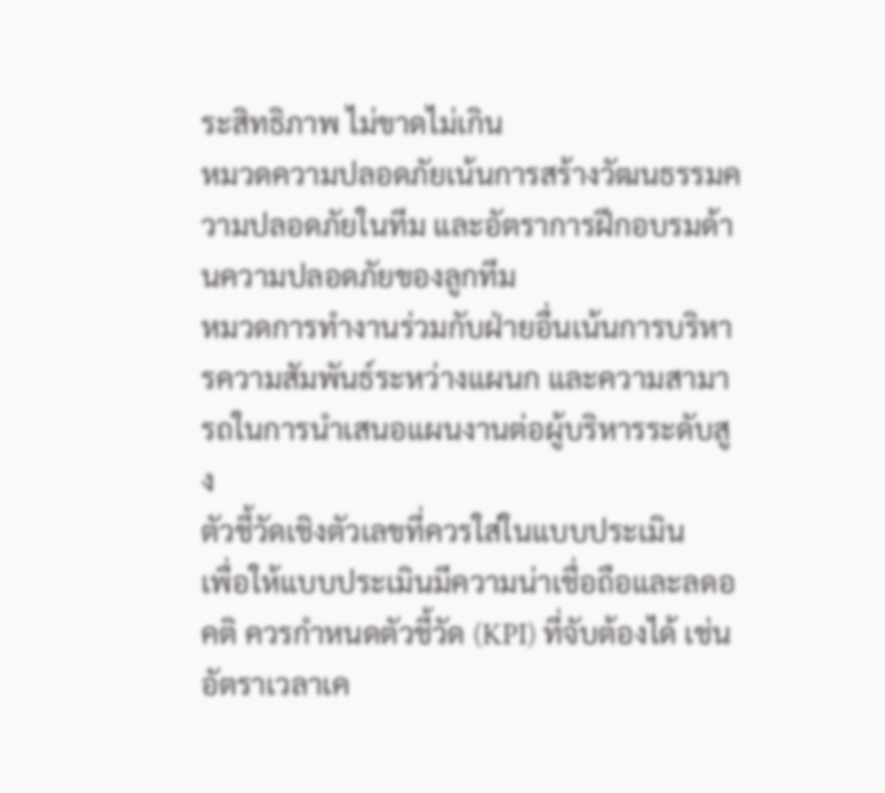ระสิทธิภาพ ไม่ขาดไม่เกิน
หมวดความปลอดภัยเน้นการสร้างวัฒนธรรมความปลอดภัยในทีม และอัตราการฝึกอบรมด้านความปลอดภัยของลูกทีม
หมวดการทำงานร่วมกับฝ่ายอื่นเน้นการบริหารความสัมพันธ์ระหว่างแผนก และความสามารถในการนำเสนอแผนงานต่อผู้บริหารระดับสูง
ตัวชี้วัดเชิงตัวเลขที่ควรใส่ในแบบประเมิน
เพื่อให้แบบประเมินมีความน่าเชื่อถือและลดอคติ ควรกำหนดตัวชี้วัด (KPI) ที่จับต้องได้ เช่น อัตราเวลาเค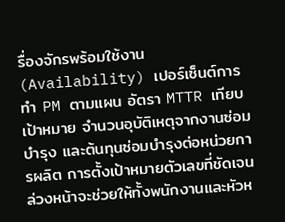รื่องจักรพร้อมใช้งาน (Availability) เปอร์เซ็นต์การทำ PM ตามแผน อัตรา MTTR เทียบเป้าหมาย จำนวนอุบัติเหตุจากงานซ่อมบำรุง และต้นทุนซ่อมบำรุงต่อหน่วยการผลิต การตั้งเป้าหมายตัวเลขที่ชัดเจนล่วงหน้าจะช่วยให้ทั้งพนักงานและหัวห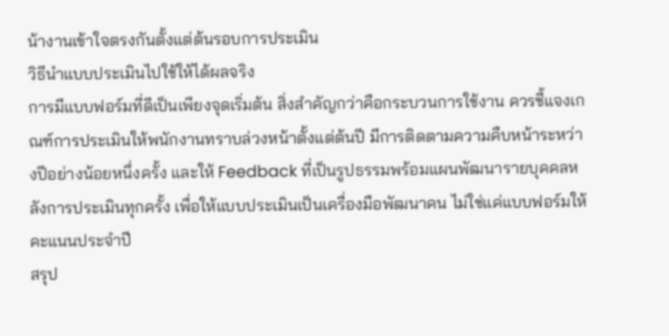น้างานเข้าใจตรงกันตั้งแต่ต้นรอบการประเมิน
วิธีนำแบบประเมินไปใช้ให้ได้ผลจริง
การมีแบบฟอร์มที่ดีเป็นเพียงจุดเริ่มต้น สิ่งสำคัญกว่าคือกระบวนการใช้งาน ควรชี้แจงเกณฑ์การประเมินให้พนักงานทราบล่วงหน้าตั้งแต่ต้นปี มีการติดตามความคืบหน้าระหว่างปีอย่างน้อยหนึ่งครั้ง และให้ Feedback ที่เป็นรูปธรรมพร้อมแผนพัฒนารายบุคคลหลังการประเมินทุกครั้ง เพื่อให้แบบประเมินเป็นเครื่องมือพัฒนาคน ไม่ใช่แค่แบบฟอร์มให้คะแนนประจำปี
สรุป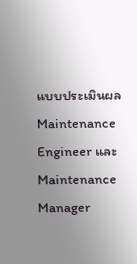แบบประเมินผล Maintenance Engineer และ Maintenance Manager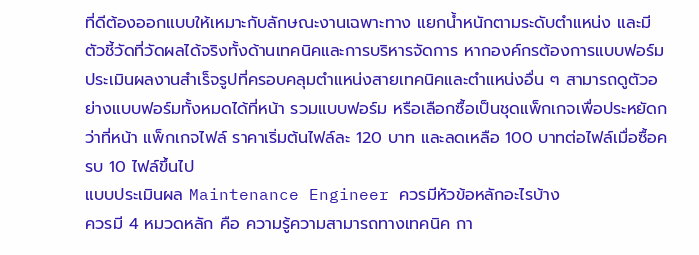ที่ดีต้องออกแบบให้เหมาะกับลักษณะงานเฉพาะทาง แยกน้ำหนักตามระดับตำแหน่ง และมีตัวชี้วัดที่วัดผลได้จริงทั้งด้านเทคนิคและการบริหารจัดการ หากองค์กรต้องการแบบฟอร์มประเมินผลงานสำเร็จรูปที่ครอบคลุมตำแหน่งสายเทคนิคและตำแหน่งอื่น ๆ สามารถดูตัวอย่างแบบฟอร์มทั้งหมดได้ที่หน้า รวมแบบฟอร์ม หรือเลือกซื้อเป็นชุดแพ็กเกจเพื่อประหยัดกว่าที่หน้า แพ็กเกจไฟล์ ราคาเริ่มต้นไฟล์ละ 120 บาท และลดเหลือ 100 บาทต่อไฟล์เมื่อซื้อครบ 10 ไฟล์ขึ้นไป
แบบประเมินผล Maintenance Engineer ควรมีหัวข้อหลักอะไรบ้าง
ควรมี 4 หมวดหลัก คือ ความรู้ความสามารถทางเทคนิค กา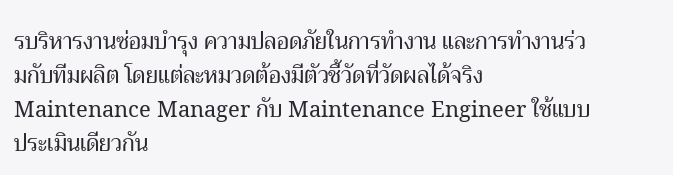รบริหารงานซ่อมบำรุง ความปลอดภัยในการทำงาน และการทำงานร่วมกับทีมผลิต โดยแต่ละหมวดต้องมีตัวชี้วัดที่วัดผลได้จริง
Maintenance Manager กับ Maintenance Engineer ใช้แบบประเมินเดียวกัน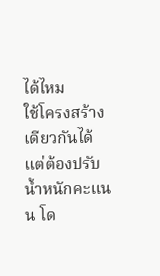ได้ไหม
ใช้โครงสร้างเดียวกันได้แต่ต้องปรับน้ำหนักคะแนน โด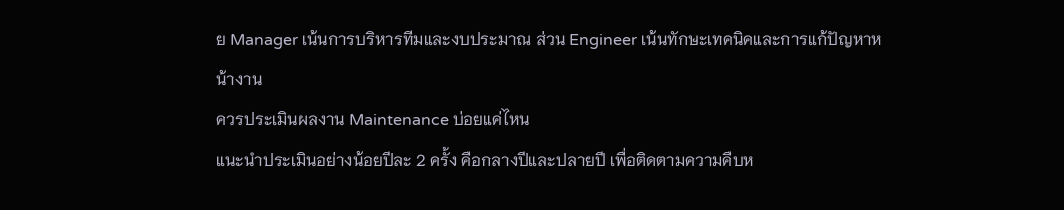ย Manager เน้นการบริหารทีมและงบประมาณ ส่วน Engineer เน้นทักษะเทคนิคและการแก้ปัญหาหน้างาน
ควรประเมินผลงาน Maintenance บ่อยแค่ไหน
แนะนำประเมินอย่างน้อยปีละ 2 ครั้ง คือกลางปีและปลายปี เพื่อติดตามความคืบห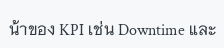น้าของ KPI เช่น Downtime และ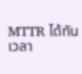MTTR ได้ทันเวลา